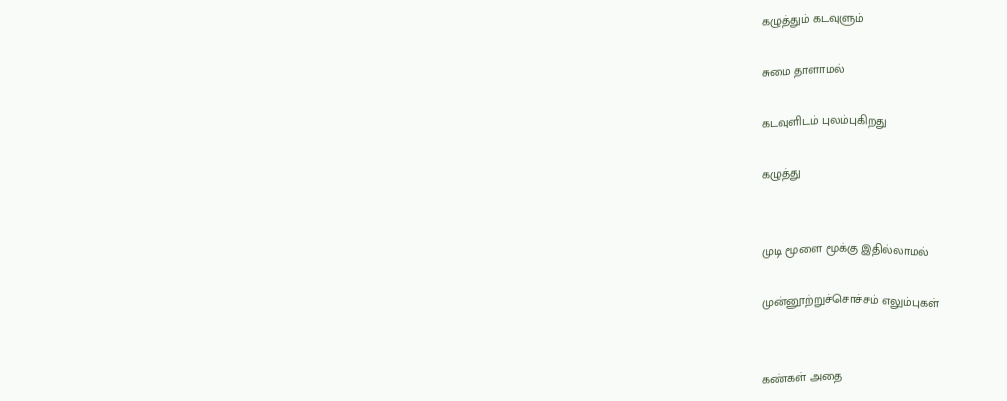கழுத்தும் கடவுளும்

சுமை தாளாமல்

கடவுளிடம் புலம்புகிறது

கழுத்து


முடி மூளை மூக்கு இதில்லாமல்

முன்னூற்றுச்சொச்சம் எலும்புகள்


கண்கள் அதை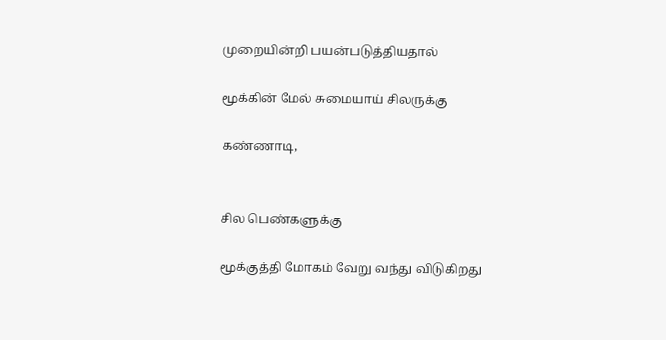முறையின்றி பயன்படுத்தியதால்

மூக்கின் மேல் சுமையாய் சிலருக்கு

கண்ணாடி,


சில பெண்களுக்கு

மூக்குத்தி மோகம் வேறு வந்து விடுகிறது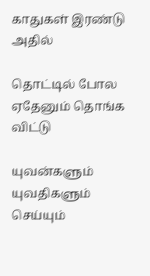காதுகள் இரண்டு அதில்

தொட்டில் போல ஏதேனும் தொங்க விட்டு

யுவன்களும் யுவதிகளும் செய்யும்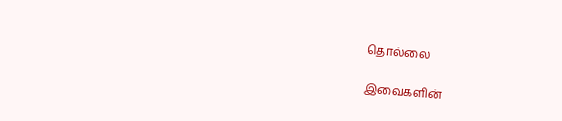தொல்லை

இவைகளின்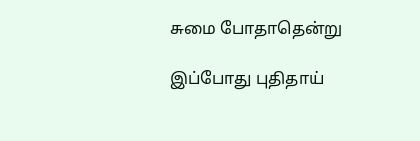சுமை போதாதென்று

இப்போது புதிதாய்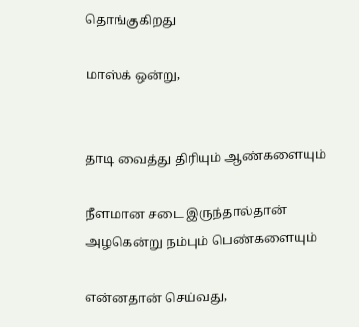தொங்குகிறது

மாஸ்க் ஒன்று,


தாடி வைத்து திரியும் ஆண்களையும்

நீளமான சடை இருந்தால்தான் அழகென்று நம்பும் பெண்களையும்

என்னதான் செய்வது,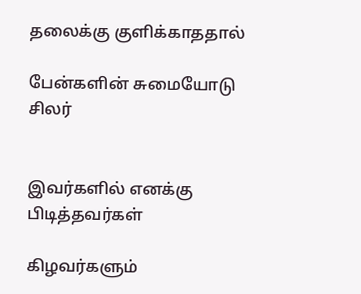தலைக்கு குளிக்காததால்

பேன்களின் சுமையோடு சிலர்


இவர்களில் எனக்கு பிடித்தவர்கள்

கிழவர்களும்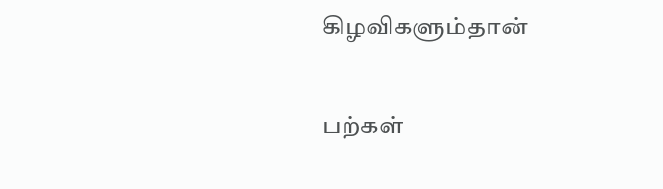கிழவிகளும்தான்

பற்கள்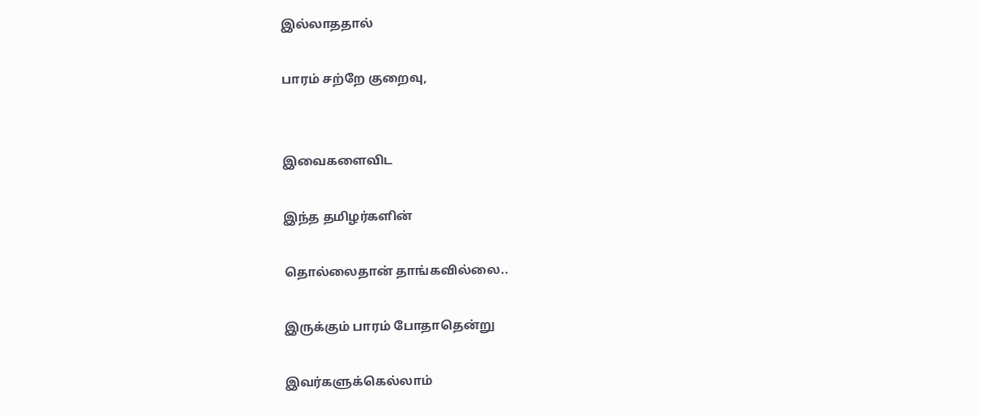இல்லாததால்

பாரம் சற்றே குறைவு,


இவைகளைவிட

இந்த தமிழர்களின்

தொல்லைதான் தாங்கவில்லை..

இருக்கும் பாரம் போதாதென்று

இவர்களுக்கெல்லாம்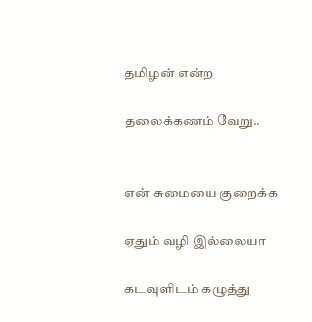தமிழன் என்ற

தலைக்கணம் வேறு..


என் சுமையை குறைக்க

ஏதும் வழி இல்லையா

கடவுளிடம் கழுத்து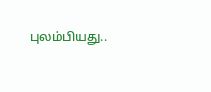புலம்பியது..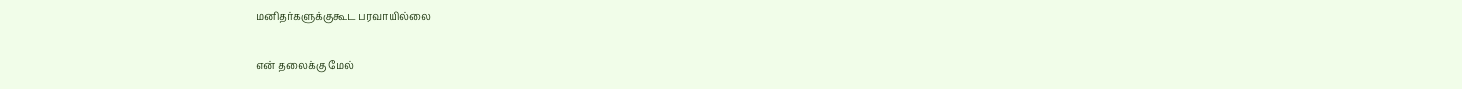மனிதர்களுக்குகூட பரவாயில்லை

என் தலைக்கு மேல்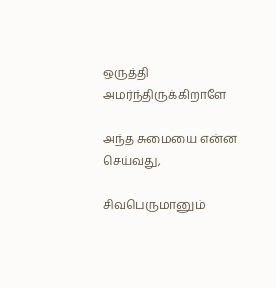ஒருத்தி அமர்ந்திருக்கிறாளே

அந்த சுமையை என்ன செய்வது,

சிவபெருமானும்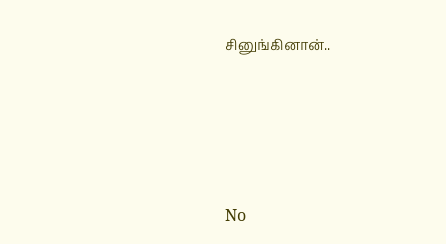சினுங்கினான்..





No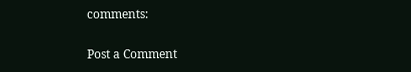comments:

Post a Comment